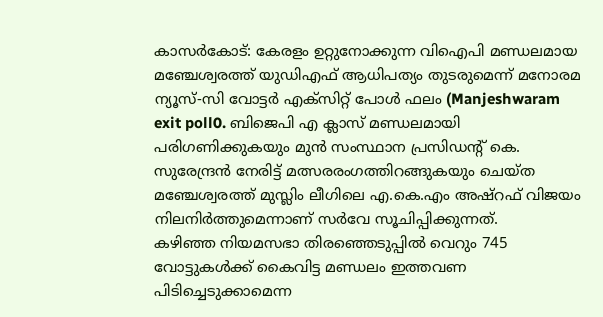കാസർകോട്: കേരളം ഉറ്റുനോക്കുന്ന വിഐപി മണ്ഡലമായ മഞ്ചേശ്വരത്ത് യുഡിഎഫ് ആധിപത്യം തുടരുമെന്ന് മനോരമ ന്യൂസ്-സി വോട്ടർ എക്സിറ്റ് പോൾ ഫലം (Manjeshwaram exit poll0. ബിജെപി എ ക്ലാസ് മണ്ഡലമായി പരിഗണിക്കുകയും മുൻ സംസ്ഥാന പ്രസിഡന്റ് കെ. സുരേന്ദ്രൻ നേരിട്ട് മത്സരരംഗത്തിറങ്ങുകയും ചെയ്ത മഞ്ചേശ്വരത്ത് മുസ്ലിം ലീഗിലെ എ.കെ.എം അഷ്റഫ് വിജയം നിലനിർത്തുമെന്നാണ് സർവേ സൂചിപ്പിക്കുന്നത്.
കഴിഞ്ഞ നിയമസഭാ തിരഞ്ഞെടുപ്പിൽ വെറും 745 വോട്ടുകൾക്ക് കൈവിട്ട മണ്ഡലം ഇത്തവണ പിടിച്ചെടുക്കാമെന്ന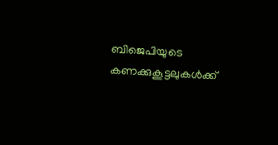ബിജെപിയുടെ കണക്കുകൂട്ടലുകൾക്ക്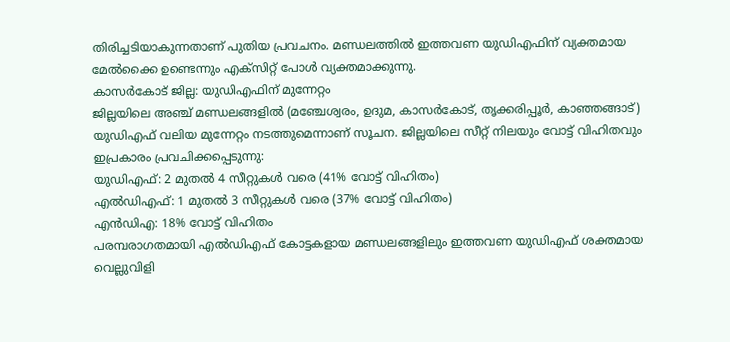തിരിച്ചടിയാകുന്നതാണ് പുതിയ പ്രവചനം. മണ്ഡലത്തിൽ ഇത്തവണ യുഡിഎഫിന് വ്യക്തമായ മേൽക്കൈ ഉണ്ടെന്നും എക്സിറ്റ് പോൾ വ്യക്തമാക്കുന്നു.
കാസർകോട് ജില്ല: യുഡിഎഫിന് മുന്നേറ്റം
ജില്ലയിലെ അഞ്ച് മണ്ഡലങ്ങളിൽ (മഞ്ചേശ്വരം, ഉദുമ, കാസർകോട്, തൃക്കരിപ്പൂർ, കാഞ്ഞങ്ങാട്) യുഡിഎഫ് വലിയ മുന്നേറ്റം നടത്തുമെന്നാണ് സൂചന. ജില്ലയിലെ സീറ്റ് നിലയും വോട്ട് വിഹിതവും ഇപ്രകാരം പ്രവചിക്കപ്പെടുന്നു:
യുഡിഎഫ്: 2 മുതൽ 4 സീറ്റുകൾ വരെ (41% വോട്ട് വിഹിതം)
എൽഡിഎഫ്: 1 മുതൽ 3 സീറ്റുകൾ വരെ (37% വോട്ട് വിഹിതം)
എൻഡിഎ: 18% വോട്ട് വിഹിതം
പരമ്പരാഗതമായി എൽഡിഎഫ് കോട്ടകളായ മണ്ഡലങ്ങളിലും ഇത്തവണ യുഡിഎഫ് ശക്തമായ വെല്ലുവിളി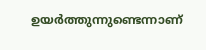ഉയർത്തുന്നുണ്ടെന്നാണ്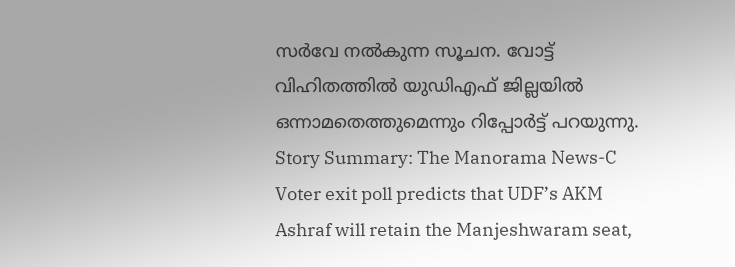സർവേ നൽകുന്ന സൂചന. വോട്ട് വിഹിതത്തിൽ യുഡിഎഫ് ജില്ലയിൽ ഒന്നാമതെത്തുമെന്നും റിപ്പോർട്ട് പറയുന്നു.
Story Summary: The Manorama News-C Voter exit poll predicts that UDF’s AKM Ashraf will retain the Manjeshwaram seat,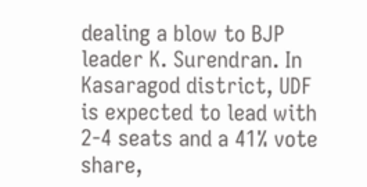dealing a blow to BJP leader K. Surendran. In Kasaragod district, UDF is expected to lead with 2-4 seats and a 41% vote share,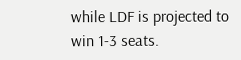while LDF is projected to win 1-3 seats.